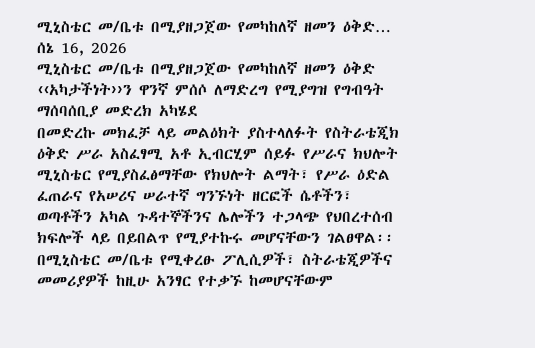ሚኒስቴር መ/ቤቱ በሚያዘጋጀው የመካከለኛ ዘመን ዕቅድ…
ሰኔ 16, 2026
ሚኒስቴር መ/ቤቱ በሚያዘጋጀው የመካከለኛ ዘመን ዕቅድ ‹‹አካታችነት››ን ዋንኛ ምሰሶ ለማድረግ የሚያግዝ የግብዓት ማሰባሰቢያ መድረክ አካሄደ
በመድረኩ መክፈቻ ላይ መልዕክት ያስተላለፉት የስትራቴጂክ ዕቅድ ሥራ አስፈፃሚ አቶ ኢብርሂም ሰይፉ የሥራና ክህሎት ሚኒስቴር የሚያስፈፅማቸው የክህሎት ልማት፣ የሥራ ዕድል ፈጠራና የአሠሪና ሠራተኛ ግንኙነት ዘርፎች ሴቶችን፣ ወጣቶችን አካል ጉዳተኞችንና ሌሎችን ተጋላጭ የህበረተሰብ ክፍሎች ላይ በይበልጥ የሚያተኩሩ መሆናቸውን ገልፀዋል፡፡
በሚኒስቴር መ/ቤቱ የሚቀረፁ ፖሊሲዎች፣ ስትራቴጂዎችና መመሪያዎች ከዚሁ አንፃር የተቃኙ ከመሆናቸውም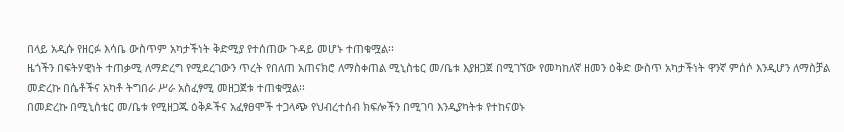በላይ አዲሱ የዘርፉ እሳቤ ውስጥም አካታችነት ቅድሚያ የተሰጠው ጉዳይ መሆኑ ተጠቁሟል፡፡
ዜጎችን በፍትሃዊነት ተጠቃሚ ለማድረግ የሚደረገውን ጥረት የበለጠ አጠናክሮ ለማስቀጠል ሚኒስቴር መ/ቤቱ እያዘጋጀ በሚገኘው የመካከለኛ ዘመን ዕቅድ ውስጥ አካታችነት ዋንኛ ምሰሶ እንዲሆን ለማስቻል መድረኩ በሴቶችና አካቶ ትግበራ ሥራ አስፈፃሚ መዘጋጀቱ ተጠቁሟል፡፡
በመድረኩ በሚኒስቴር መ/ቤቱ የሚዘጋጁ ዕቅዶችና አፈፃፀሞች ተጋላጭ የህብረተሰብ ክፍሎችን በሚገባ እንዲያካትቱ የተከናወኑ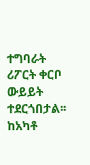ተግባራት ሪፖርት ቀርቦ ውይይት ተደርጎበታል፡፡
ከአካቶ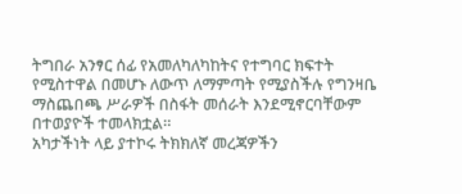ትግበራ አንፃር ሰፊ የአመለካለካከትና የተግባር ክፍተት የሚስተዋል በመሆኑ ለውጥ ለማምጣት የሚያስችሉ የግንዛቤ ማስጨበጫ ሥራዎች በስፋት መሰራት እንደሚኖርባቸውም በተወያዮች ተመላክቷል፡፡
አካታችነት ላይ ያተኮሩ ትክክለኛ መረጃዎችን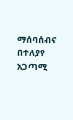ማሰባሰብና በተለያየ አጋጣሚ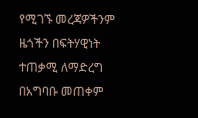የሚገኙ መረጃዎችንም ዜጎችን በፍትሃዊነት ተጠቃሚ ለማድረግ በአግባቡ መጠቀም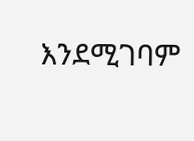እንደሚገባም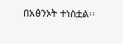በአፅንኦት ተነስቷል፡፡